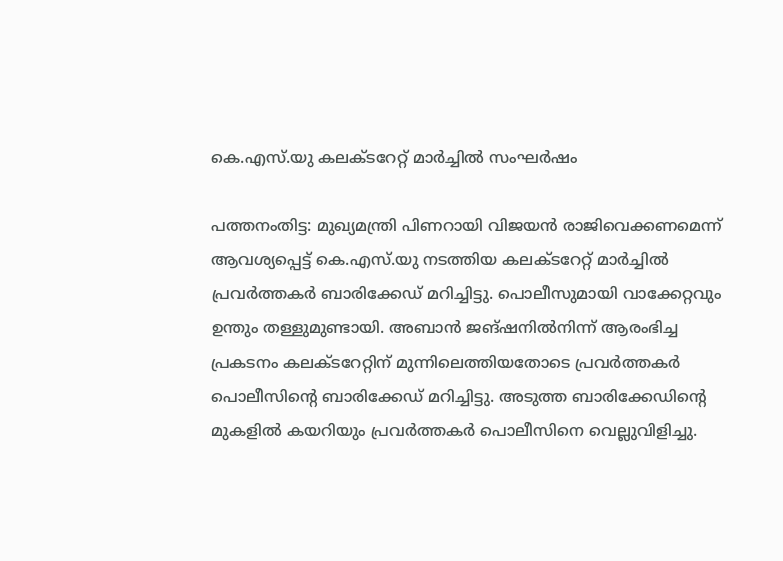കെ.എസ്.യു കലക്ടറേറ്റ് മാർച്ചിൽ സംഘർഷം

പത്തനംതിട്ട: മുഖ്യമന്ത്രി പിണറായി വിജയൻ രാജിവെക്കണമെന്ന് ആവശ്യപ്പെട്ട് കെ.എസ്.യു നടത്തിയ കലക്ടറേറ്റ് മാർച്ചിൽ പ്രവർത്തകർ ബാരിക്കേഡ് മറിച്ചിട്ടു. പൊലീസുമായി വാക്കേറ്റവും ഉന്തും തള്ളുമുണ്ടായി. അബാൻ ജങ്ഷനിൽനിന്ന് ആരംഭിച്ച പ്രകടനം കലക്ടറേറ്റിന് മുന്നിലെത്തിയതോടെ പ്രവർത്തകർ പൊലീസിന്‍റെ ബാരിക്കേഡ് മറിച്ചിട്ടു. അടുത്ത ബാരിക്കേഡിന്‍റെ മുകളിൽ കയറിയും പ്രവർത്തകർ പൊലീസിനെ വെല്ലുവിളിച്ചു.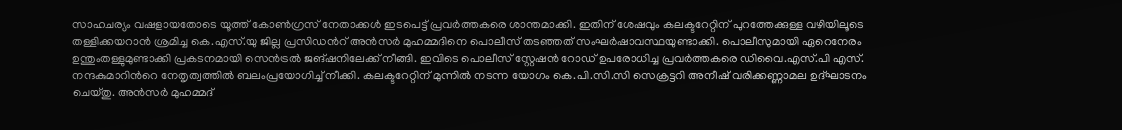സാഹചര്യം വഷളായതോടെ യൂത്ത് കോൺഗ്രസ് നേതാക്കൾ ഇടപെട്ട് പ്രവർത്തകരെ ശാന്തമാക്കി. ഇതിന് ശേഷവും കലക്ടറേറ്റിന് പുറത്തേക്കുള്ള വഴിയിലൂടെ തള്ളിക്കയറാൻ ശ്രമിച്ച കെ.എസ്.യു ജില്ല പ്രസിഡന്‍റ് അൻസർ മുഹമ്മദിനെ പൊലീസ് തടഞ്ഞത് സംഘർഷാവസ്ഥയുണ്ടാക്കി. പൊലീസുമായി ഏറെനേരം ഉന്തുംതള്ളുമുണ്ടാക്കി പ്രകടനമായി സെൻട്രൽ ജങ്ഷനിലേക്ക് നീങ്ങി. ഇവിടെ പൊലീസ് സ്റ്റേഷൻ റോഡ് ഉപരോധിച്ച പ്രവർത്തകരെ ഡിവൈ.എസ്.പി എസ്. നന്ദകുമാറിന്‍റെ നേതൃത്വത്തിൽ ബലംപ്രയോഗിച്ച് നീക്കി. കലക്ടറേറ്റിന് മുന്നിൽ നടന്ന യോഗം കെ.പി.സി.സി സെക്രട്ടറി അനീഷ് വരിക്കണ്ണാമല ഉദ്ഘാടനം ചെയ്തു. അൻസർ മുഹമ്മദ്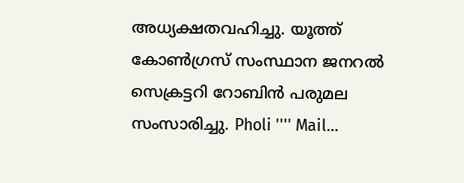അധ്യക്ഷതവഹിച്ചു. യൂത്ത് കോൺഗ്രസ് സംസ്ഥാന ജനറൽ സെക്രട്ടറി റോബിൻ പരുമല സംസാരിച്ചു. Pholi '''' Mail...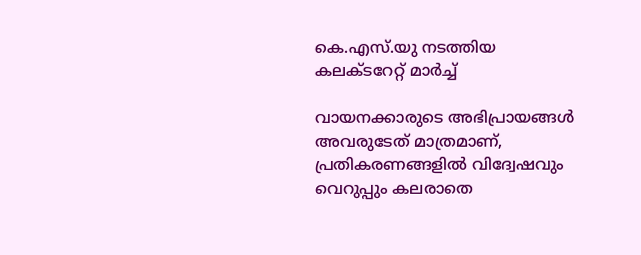കെ.എസ്.യു നടത്തിയ കലക്ടറേറ്റ് മാർച്ച്

വായനക്കാരുടെ അഭിപ്രായങ്ങള്‍ അവരുടേത് മാത്രമാണ്, പ്രതികരണങ്ങളിൽ വിദ്വേഷവും വെറുപ്പും കലരാതെ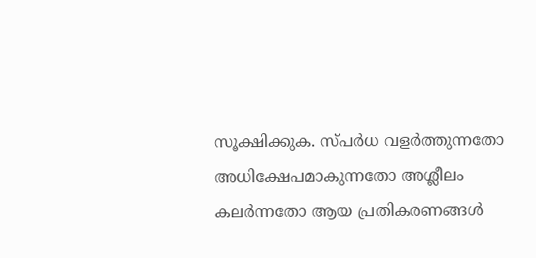സൂക്ഷിക്കുക. സ്പർധ വളർത്തുന്നതോ അധിക്ഷേപമാകുന്നതോ അശ്ലീലം കലർന്നതോ ആയ പ്രതികരണങ്ങൾ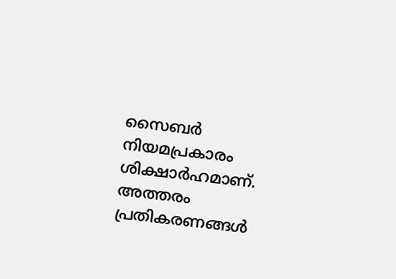സൈബർ നിയമപ്രകാരം ശിക്ഷാർഹമാണ്. അത്തരം പ്രതികരണങ്ങൾ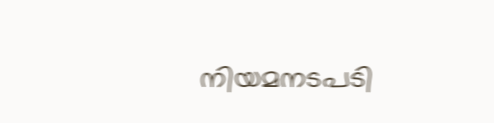നിയമനടപടി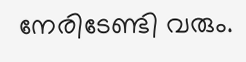നേരിടേണ്ടി വരും.